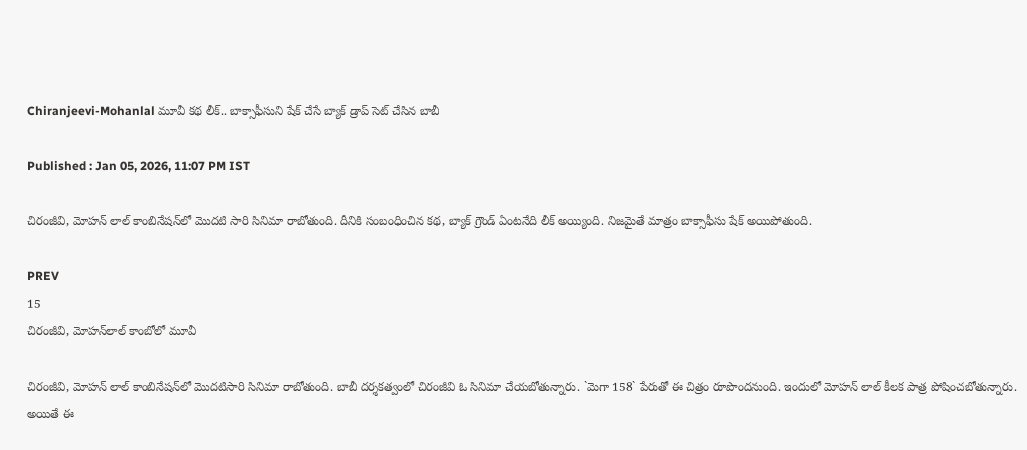Chiranjeevi-Mohanlal మూవీ కథ లీక్‌.. బాక్సాఫీసుని షేక్‌ చేసే బ్యాక్‌ డ్రాప్‌ సెట్‌ చేసిన బాబీ

Published : Jan 05, 2026, 11:07 PM IST

చిరంజీవి, మోహన్‌ లాల్‌ కాంబినేషన్‌లో మొదటి సారి సినిమా రాబోతుంది. దీనికి సంబంధించిన కథ, బ్యాక్‌ గ్రౌండ్ ఏంటనేది లీక్‌ అయ్యింది. నిజమైతే మాత్రం బాక్సాఫీసు షేక్‌ అయిపోతుంది.

PREV
15
చిరంజీవి, మోహన్‌లాల్‌ కాంబోలో మూవీ

చిరంజీవి, మోహన్‌ లాల్‌ కాంబినేషన్‌లో మొదటిసారి సినిమా రాబోతుంది. బాబీ దర్శకత్వంలో చిరంజీవి ఓ సినిమా చేయబోతున్నారు. `మెగా 158` పేరుతో ఈ చిత్రం రూపొందనుంది. ఇందులో మోహన్‌ లాల్‌ కీలక పాత్ర పోషించబోతున్నారు. అయితే ఈ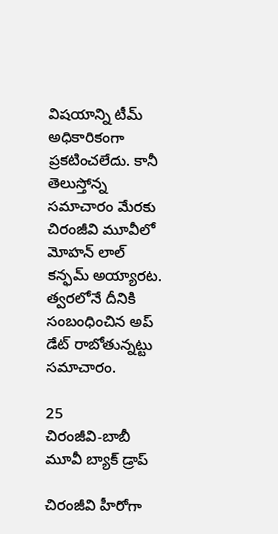విషయాన్ని టీమ్‌ అధికారికంగా ప్రకటించలేదు. కానీ తెలుస్తోన్న సమాచారం మేరకు చిరంజీవి మూవీలో మోహన్‌ లాల్‌ కన్ఫమ్‌ అయ్యారట. త్వరలోనే దీనికి సంబంధించిన అప్‌ డేట్‌ రాబోతున్నట్టు సమాచారం.

25
చిరంజీవి-బాబీ మూవీ బ్యాక్‌ డ్రాప్‌

చిరంజీవి హీరోగా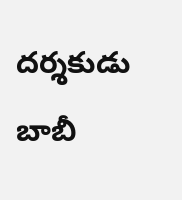దర్శకుడు బాబీ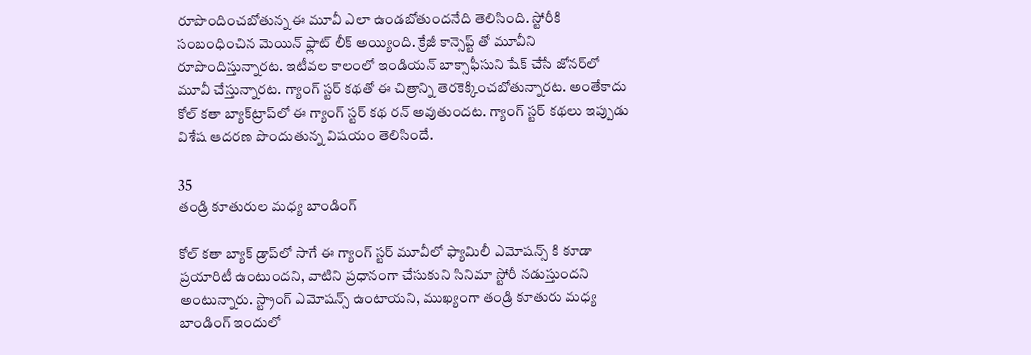రూపొందించబోతున్న ఈ మూవీ ఎలా ఉండబోతుందనేది తెలిసింది. స్టోరీకి సంబంధించిన మెయిన్‌ ఫ్లాట్‌ లీక్‌ అయ్యింది. క్రేజీ కాన్సెప్ట్ తో మూవీని రూపొందిస్తున్నారట. ఇటీవల కాలంలో ఇండియన్‌ బాక్సాఫీసుని షేక్‌ చేసే జోనర్‌లో మూవీ చేస్తున్నారట. గ్యాంగ్‌ స్టర్‌ కథతో ఈ చిత్రాన్ని తెరకెక్కించబోతున్నారట. అంతేకాదు కోల్‌ కతా బ్యాక్‌ట్రాప్‌లో ఈ గ్యాంగ్‌ స్టర్‌ కథ రన్‌ అవుతుందట. గ్యాంగ్‌ స్టర్‌ కథలు ఇప్పుడు విశేష ఆదరణ పొందుతున్న విషయం తెలిసిందే.

35
తండ్రి కూతురుల మధ్య బాండింగ్‌

కోల్‌ కతా బ్యాక్‌ డ్రాప్‌లో సాగే ఈ గ్యాంగ్‌ స్టర్‌ మూవీలో ఫ్యామిలీ ఎమోషన్స్ కి కూడా ప్రయారిటీ ఉంటుందని, వాటిని ప్రధానంగా చేసుకుని సినిమా స్టోరీ నడుస్తుందని అంటున్నారు. స్ట్రాంగ్‌ ఎమోషన్స్ ఉంటాయని, ముఖ్యంగా తండ్రి కూతురు మధ్య బాండింగ్‌ ఇందులో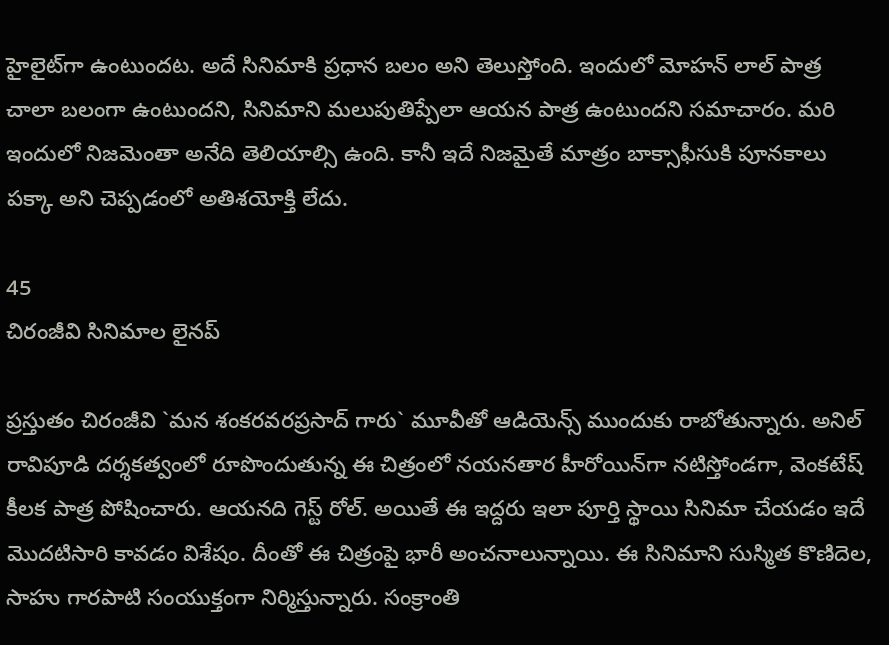హైలైట్‌గా ఉంటుందట. అదే సినిమాకి ప్రధాన బలం అని తెలుస్తోంది. ఇందులో మోహన్‌ లాల్‌ పాత్ర చాలా బలంగా ఉంటుందని, సినిమాని మలుపుతిప్పేలా ఆయన పాత్ర ఉంటుందని సమాచారం. మరి ఇందులో నిజమెంతా అనేది తెలియాల్సి ఉంది. కానీ ఇదే నిజమైతే మాత్రం బాక్సాఫీసుకి పూనకాలు పక్కా అని చెప్పడంలో అతిశయోక్తి లేదు.

45
చిరంజీవి సినిమాల లైనప్‌

ప్రస్తుతం చిరంజీవి `మన శంకరవరప్రసాద్‌ గారు` మూవీతో ఆడియెన్స్ ముందుకు రాబోతున్నారు. అనిల్‌ రావిపూడి దర్శకత్వంలో రూపొందుతున్న ఈ చిత్రంలో నయనతార హీరోయిన్‌గా నటిస్తోండగా, వెంకటేష్‌ కీలక పాత్ర పోషించారు. ఆయనది గెస్ట్ రోల్‌. అయితే ఈ ఇద్దరు ఇలా పూర్తి స్థాయి సినిమా చేయడం ఇదే మొదటిసారి కావడం విశేషం. దీంతో ఈ చిత్రంపై భారీ అంచనాలున్నాయి. ఈ సినిమాని సుస్మిత కొణిదెల, సాహు గారపాటి సంయుక్తంగా నిర్మిస్తున్నారు. సంక్రాంతి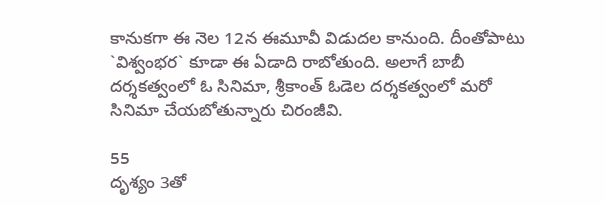కానుకగా ఈ నెల 12న ఈమూవీ విడుదల కానుంది. దీంతోపాటు `విశ్వంభర` కూడా ఈ ఏడాది రాబోతుంది. అలాగే బాబీ దర్శకత్వంలో ఓ సినిమా, శ్రీకాంత్‌ ఓడెల దర్శకత్వంలో మరో సినిమా చేయబోతున్నారు చిరంజీవి.

55
దృశ్యం 3తో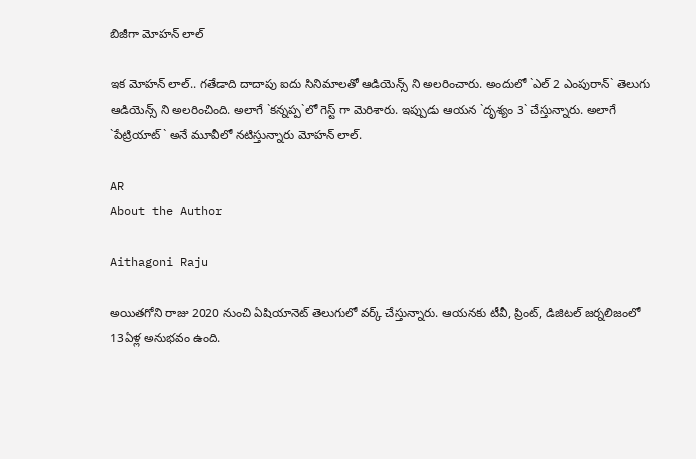బిజీగా మోహన్‌ లాల్‌

ఇక మోహన్‌ లాల్‌.. గతేడాది దాదాపు ఐదు సినిమాలతో ఆడియెన్స్ ని అలరించారు. అందులో `ఎల్‌ 2 ఎంపురాన్‌` తెలుగు ఆడియెన్స్ ని అలరించింది. అలాగే `కన్నప్ప`లో గెస్ట్ గా మెరిశారు. ఇప్పుడు ఆయన `దృశ్యం 3` చేస్తున్నారు. అలాగే `పేట్రియాట్‌` అనే మూవీలో నటిస్తున్నారు మోహన్‌ లాల్‌.

AR
About the Author

Aithagoni Raju

అయితగోని రాజు 2020 నుంచి ఏషియానెట్‌ తెలుగులో వర్క్ చేస్తున్నారు. ఆయనకు టీవీ, ప్రింట్‌, డిజిటల్‌ జర్నలిజంలో 13ఏళ్ల అనుభవం ఉంది.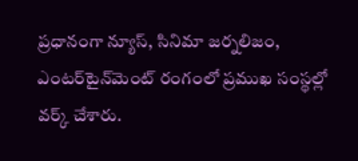ప్రధానంగా న్యూస్‌, సినిమా జర్నలిజం, ఎంటర్‌టైన్‌మెంట్‌ రంగంలో ప్రముఖ సంస్థల్లో వర్క్ చేశారు.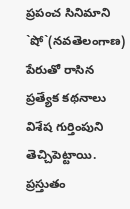ప్రపంచ సినిమాని `షో`(నవతెలంగాణ) పేరుతో రాసిన ప్రత్యేక కథనాలు విశేష గుర్తింపుని తెచ్చిపెట్టాయి. ప్రస్తుతం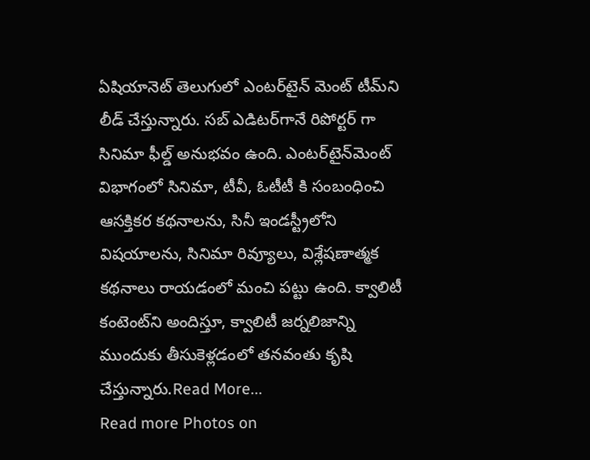ఏషియానెట్‌ తెలుగులో ఎంటర్‌టైన్‌ మెంట్ టీమ్‌ని లీడ్‌ చేస్తున్నారు. సబ్‌ ఎడిటర్‌గానే రిపోర్టర్ గా సినిమా ఫీల్డ్ అనుభవం ఉంది. ఎంటర్‌టైన్‌మెంట్‌ విభాగంలో సినిమా, టీవీ, ఓటీటీ కి సంబంధించి ఆసక్తికర కథనాలను, సినీ ఇండస్ట్రీలోని విషయాలను, సినిమా రివ్యూలు, విశ్లేషణాత్మక కథనాలు రాయడంలో మంచి పట్టు ఉంది. క్వాలిటీ కంటెంట్‌ని అందిస్తూ, క్వాలిటీ జర్నలిజాన్ని ముందుకు తీసుకెళ్లడంలో తనవంతు కృషి చేస్తున్నారు.Read More...
Read more Photos on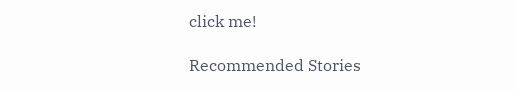click me!

Recommended Stories